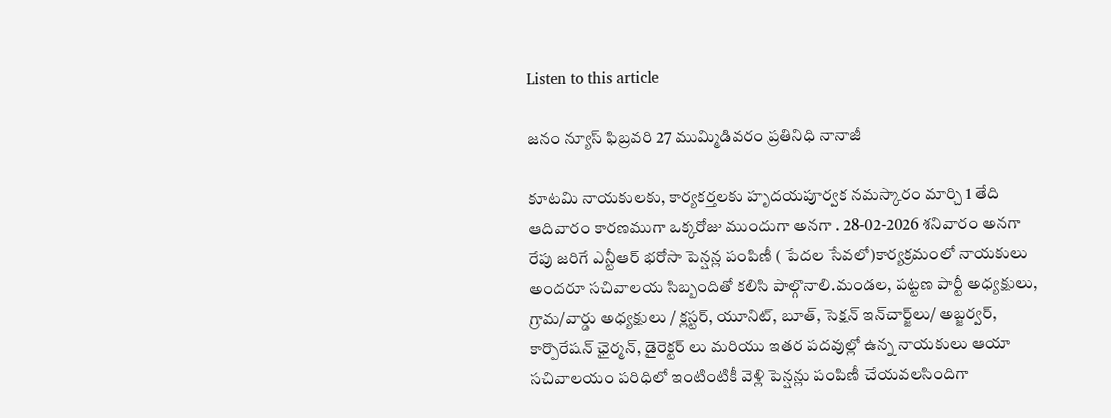Listen to this article

జనం న్యూస్ ఫిబ్రవరి 27 ముమ్మిడివరం ప్రతినిధి నానాజీ

కూటమి నాయకులకు, కార్యకర్తలకు హృదయపూర్వక నమస్కారం మార్చి 1 తేది ఆదివారం కారణముగా ఒక్కరోజు ముందుగా అనగా . 28-02-2026 శనివారం అనగా రేపు జరిగే ఎన్టీఆర్ భరోసా పెన్షన్ల పంపిణీ ( పేదల సేవలో)కార్యక్రమంలో నాయకులు అందరూ సచివాలయ సిబ్బందితో కలిసి పాల్గొనాలి.మండల, పట్టణ పార్టీ అధ్యక్షులు, గ్రామ/వార్డు అధ్యక్షులు / క్లస్టర్, యూనిట్, బూత్, సెక్షన్ ఇన్‌చార్జ్‌లు/ అబ్జర్వర్, కార్పొరేషన్ ఛైర్మన్, డైరెక్టర్ లు మరియు ఇతర పదవుల్లో ఉన్న నాయకులు ఆయా సచివాలయం పరిధిలో ఇంటింటికీ వెళ్లి పెన్షన్లు పంపిణీ చేయవలసిందిగా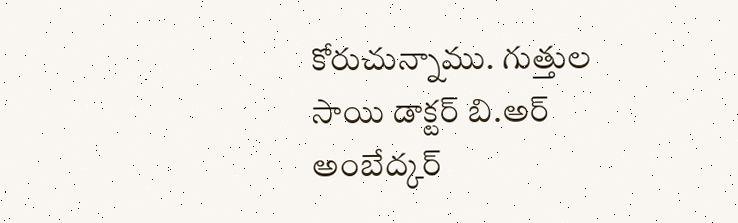కోరుచున్నాము. గుత్తుల సాయి డాక్టర్ బి.అర్ అంబేద్కర్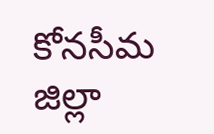కోనసీమ జిల్లా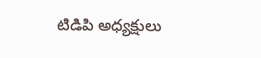టిడిపి అధ్యక్షులు